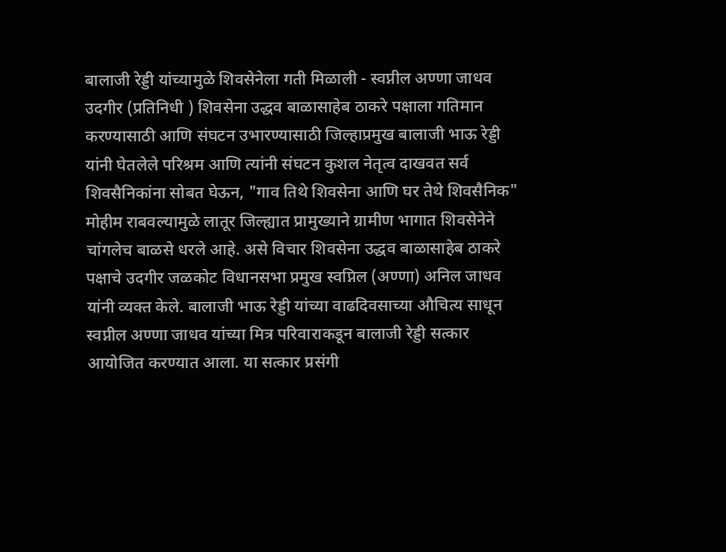बालाजी रेड्डी यांच्यामुळे शिवसेनेला गती मिळाली - स्वप्नील अण्णा जाधव उदगीर (प्रतिनिधी ) शिवसेना उद्धव बाळासाहेब ठाकरे पक्षाला गतिमान करण्यासाठी आणि संघटन उभारण्यासाठी जिल्हाप्रमुख बालाजी भाऊ रेड्डी यांनी घेतलेले परिश्रम आणि त्यांनी संघटन कुशल नेतृत्व दाखवत सर्व शिवसैनिकांना सोबत घेऊन, "गाव तिथे शिवसेना आणि घर तेथे शिवसैनिक" मोहीम राबवल्यामुळे लातूर जिल्ह्यात प्रामुख्याने ग्रामीण भागात शिवसेनेने चांगलेच बाळसे धरले आहे. असे विचार शिवसेना उद्धव बाळासाहेब ठाकरे पक्षाचे उदगीर जळकोट विधानसभा प्रमुख स्वप्निल (अण्णा) अनिल जाधव यांनी व्यक्त केले. बालाजी भाऊ रेड्डी यांच्या वाढदिवसाच्या औचित्य साधून स्वप्नील अण्णा जाधव यांच्या मित्र परिवाराकडून बालाजी रेड्डी सत्कार आयोजित करण्यात आला. या सत्कार प्रसंगी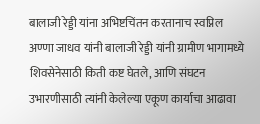बालाजी रेड्डी यांना अभिष्टचिंतन करतानाच स्वप्निल अण्णा जाधव यांनी बालाजी रेड्डी यांनी ग्रामीण भागामध्ये शिवसेनेसाठी किती कष्ट घेतले, आणि संघटन उभारणीसाठी त्यांनी केलेल्या एकूण कार्याचा आढावा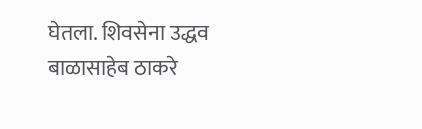घेतला. शिवसेना उद्धव बाळासाहेब ठाकरे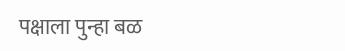पक्षाला पुन्हा बळ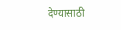देण्यासाठी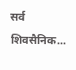सर्व शिवसैनिक...